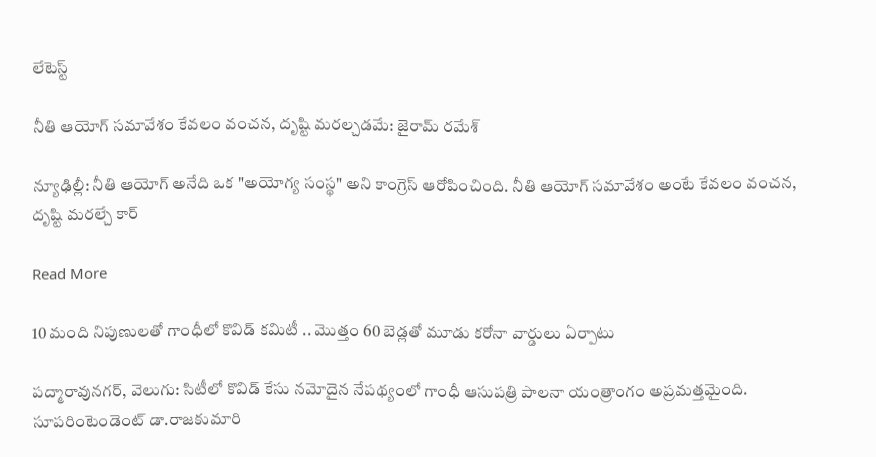లేటెస్ట్

నీతి ఆయోగ్ సమావేశం కేవలం వంచన, దృష్టి మరల్చడమే: జైరామ్ రమేశ్

న్యూఢిల్లీ: నీతి ఆయోగ్‌‌ అనేది ఒక "అయోగ్య సంస్థ" అని కాంగ్రెస్ ఆరోపించింది. నీతి ఆయోగ్ సమావేశం అంటే కేవలం వంచన, దృష్టి మరల్చే కార్

Read More

10 మంది నిపుణులతో గాంధీలో కొవిడ్ కమిటీ .. మొత్తం 60 బెడ్లతో మూడు కరోనా వార్డులు ఏర్పాటు

పద్మారావునగర్, వెలుగు: సిటీలో కొవిడ్ కేసు నమోదైన నేపథ్యంలో గాంధీ ఆసుపత్రి పాలనా యంత్రాంగం అప్రమత్తమైంది. సూపరింటెండెంట్ డా.రాజకుమారి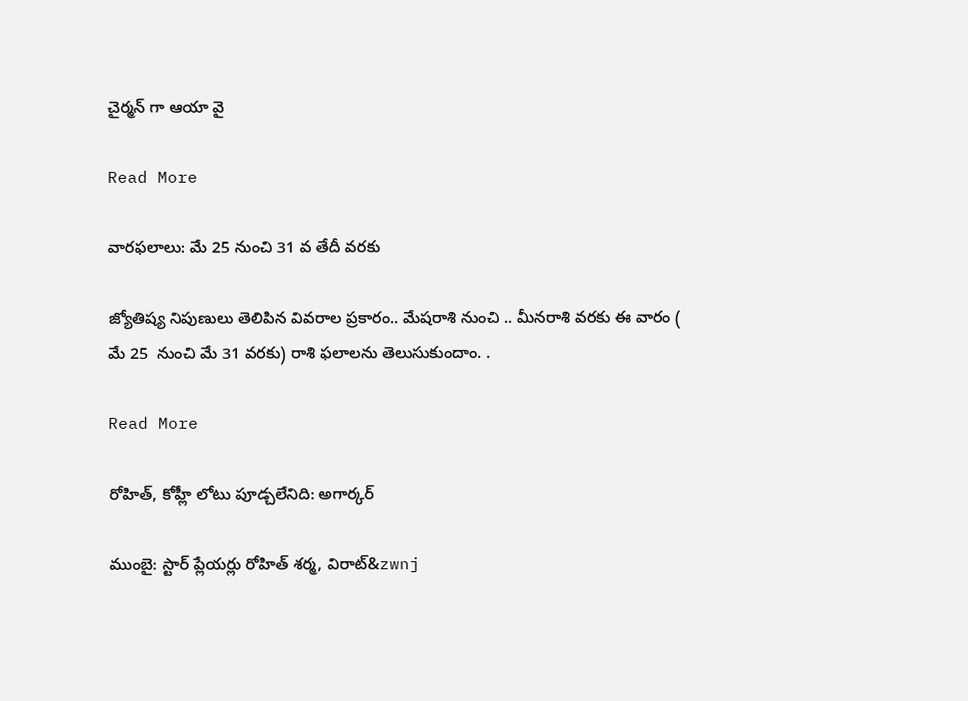చైర్మన్ గా ఆయా వై

Read More

వారఫలాలు: మే 25 నుంచి 31 వ తేదీ వరకు

జ్యోతిష్య నిపుణులు తెలిపిన వివరాల ప్రకారం.. మేషరాశి నుంచి .. మీనరాశి వరకు ఈ వారం ( మే 25  నుంచి మే 31 వరకు) రాశి ఫలాలను తెలుసుకుందాం. .

Read More

రోహిత్‌‌‌‌‌‌‌‌, కోహ్లీ లోటు పూడ్చలేనిది: అగార్కర్‌‌‌‌‌‌‌‌

ముంబై: స్టార్‌‌‌‌‌‌‌‌ ప్లేయర్లు రోహిత్‌‌‌‌‌‌‌‌ శర్మ, విరాట్‌&zwnj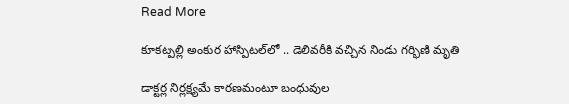Read More

కూకట్పల్లి అంకుర హాస్పిటల్‌లో .. డెలివరీకి వచ్చిన నిండు గర్భిణి మృతి

డాక్టర్ల నిర్లక్ష్యమే కారణమంటూ బంధువుల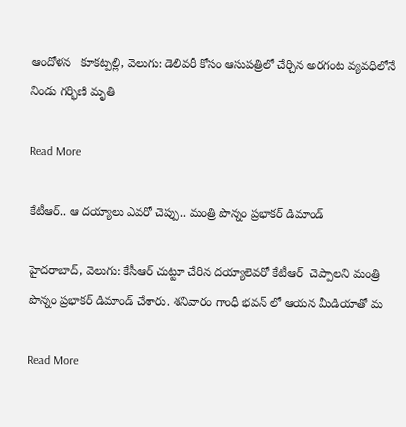ఆందోళన   కూకట్పల్లి, వెలుగు: డెలివరీ కోసం ఆసుపత్రిలో చేర్చిన అరగంట వ్యవధిలోనే నిండు గర్భిణి మృతి

Read More

కేటీఆర్.. ఆ దయ్యాలు ఎవరో చెప్పు.. మంత్రి పొన్నం ప్రభాకర్ డిమాండ్

హైదరాబాద్, వెలుగు: కేసీఆర్ చుట్టూ చేరిన దయ్యాలెవరో కేటీఆర్  చెప్పాలని మంత్రి పొన్నం ప్రభాకర్ డిమాండ్ చేశారు. శనివారం గాంధీ భవన్ లో ఆయన మీడియాతో మ

Read More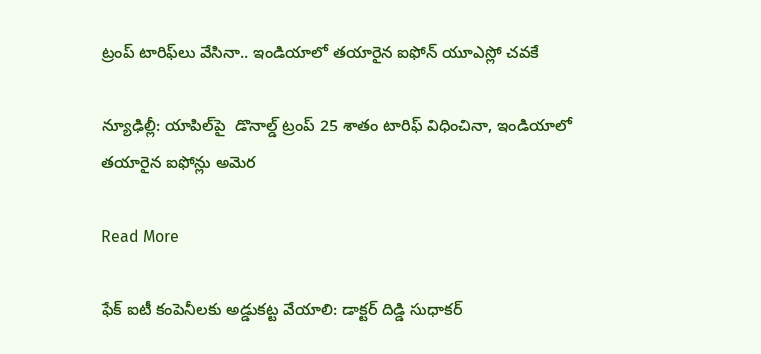ట్రంప్ టారిఫ్‌‌‌‌లు వేసినా.. ఇండియాలో తయారైన ఐఫోన్ యూఎస్లో చవకే

న్యూఢిల్లీ: యాపిల్‌‌‌‌పై  డొనాల్డ్‌‌‌‌ ట్రంప్ 25 శాతం టారిఫ్ విధించినా, ఇండియాలో తయారైన ఐఫోన్లు అమెర

Read More

ఫేక్ ఐటీ కంపెనీలకు అడ్డుకట్ట వేయాలి: డాక్టర్ దిడ్డి సుధాకర్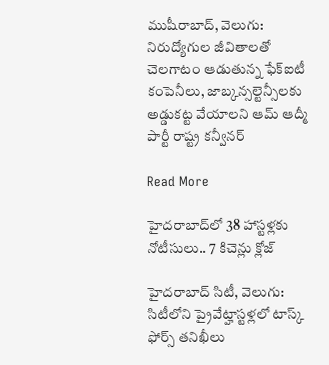ముషీరాబాద్, వెలుగు: నిరుద్యోగుల జీవితాలతో చెలగాటం ఆడుతున్న ఫేక్ఐటీ కంపెనీలు, జాబ్కన్సల్టెన్సీలకు అడ్డుకట్ట వేయాలని ఆమ్ ఆద్మీ పార్టీ రాష్ట్ర కన్వీనర్

Read More

హైదరాబాద్‌లో 38 హాస్టళ్లకు నోటీసులు.. 7 కిచెన్లు క్లోజ్

హైదరాబాద్ సిటీ, వెలుగు: సిటీలోని ప్రైవేట్హాస్టళ్లలో టాస్క్ ఫోర్స్ తనిఖీలు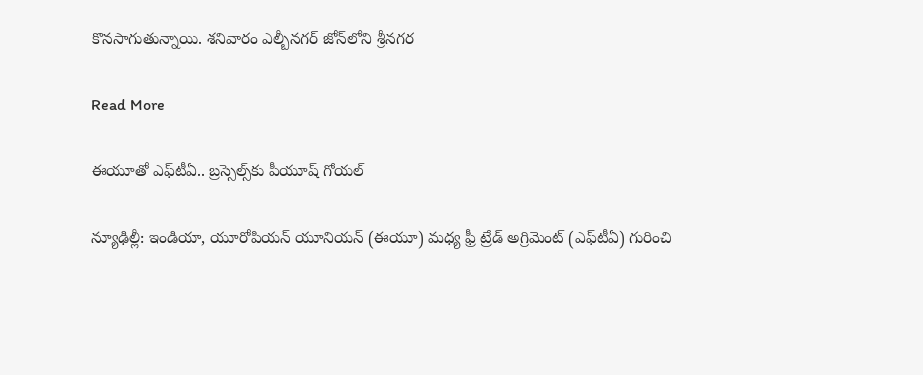కొనసాగుతున్నాయి. శనివారం ఎల్బీనగర్ జోన్‌‌‌‌లోని శ్రీనగర

Read More

ఈయూతో ఎఫ్‌‌‌‌టీఏ.. బ్రస్సెల్స్‌‌‌‌కు పీయూష్ గోయల్‌‌‌‌

న్యూఢిల్లీ: ఇండియా, యూరోపియన్ యూనియన్ (ఈయూ) మధ్య ఫ్రీ ట్రేడ్ అగ్రిమెంట్ (ఎఫ్‌‌‌‌టీఏ) గురించి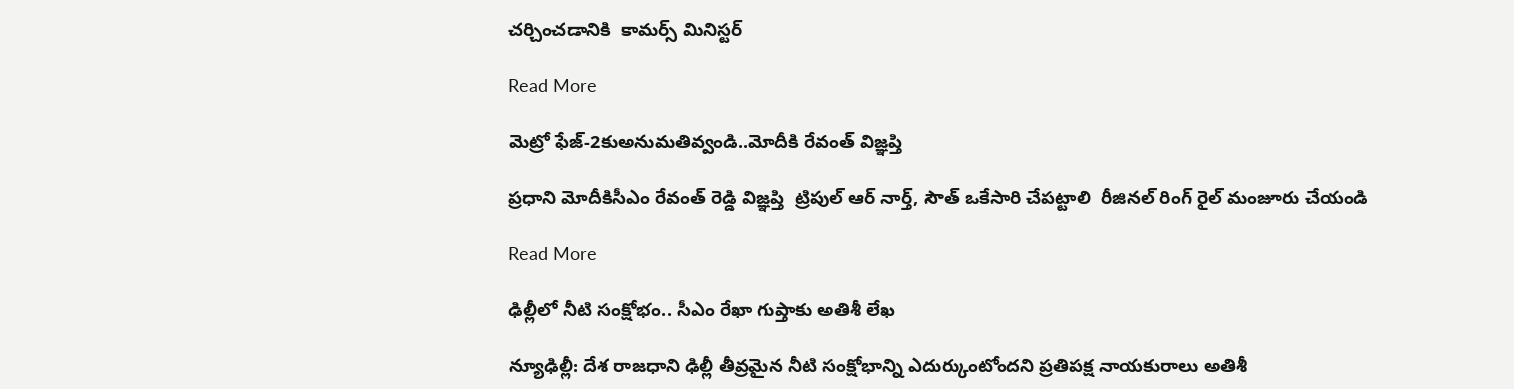చర్చించడానికి  కామర్స్ మినిస్టర్

Read More

మెట్రో ఫేజ్‌-2కుఅనుమతివ్వండి..మోదీకి రేవంత్‌ విజ్ఞప్తి

ప్రధాని మోదీకిసీఎం రేవంత్‌ రెడ్డి విజ్ఞప్తి  ట్రిపుల్ ఆర్ నార్త్, సౌత్ ఒకేసారి చేపట్టాలి  రీజినల్ రింగ్ రైల్ మంజూరు చేయండి

Read More

ఢిల్లీలో నీటి సంక్షోభం.. సీఎం రేఖా గుప్తాకు అతిశీ లేఖ

న్యూఢిల్లీ: దేశ రాజధాని ఢిల్లీ తీవ్రమైన నీటి సంక్షోభాన్ని ఎదుర్కుంటోందని ప్రతిపక్ష నాయకురాలు అతిశీ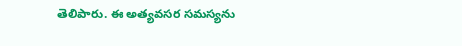తెలిపారు. ఈ అత్యవసర సమస్యను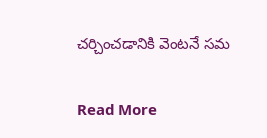చర్చించడానికి వెంటనే సమ

Read More